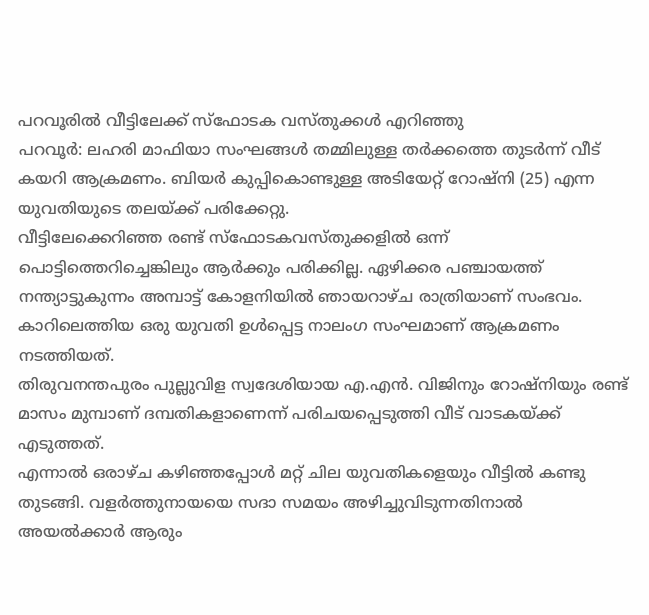പറവൂരിൽ വീട്ടിലേക്ക് സ്ഫോടക വസ്തുക്കൾ എറിഞ്ഞു
പറവൂർ: ലഹരി മാഫിയാ സംഘങ്ങൾ തമ്മിലുള്ള തർക്കത്തെ തുടർന്ന് വീട് കയറി ആക്രമണം. ബിയർ കുപ്പികൊണ്ടുള്ള അടിയേറ്റ് റോഷ്നി (25) എന്ന യുവതിയുടെ തലയ്ക്ക് പരിക്കേറ്റു.
വീട്ടിലേക്കെറിഞ്ഞ രണ്ട് സ്ഫോടകവസ്തുക്കളിൽ ഒന്ന് പൊട്ടിത്തെറിച്ചെങ്കിലും ആർക്കും പരിക്കില്ല. ഏഴിക്കര പഞ്ചായത്ത് നന്ത്യാട്ടുകുന്നം അമ്പാട്ട് കോളനിയിൽ ഞായറാഴ്ച രാത്രിയാണ് സംഭവം. കാറിലെത്തിയ ഒരു യുവതി ഉൾപ്പെട്ട നാലംഗ സംഘമാണ് ആക്രമണം നടത്തിയത്.
തിരുവനന്തപുരം പുല്ലുവിള സ്വദേശിയായ എ.എൻ. വിജിനും റോഷ്നിയും രണ്ട് മാസം മുമ്പാണ് ദമ്പതികളാണെന്ന് പരിചയപ്പെടുത്തി വീട് വാടകയ്ക്ക് എടുത്തത്.
എന്നാൽ ഒരാഴ്ച കഴിഞ്ഞപ്പോൾ മറ്റ് ചില യുവതികളെയും വീട്ടിൽ കണ്ടു തുടങ്ങി. വളർത്തുനായയെ സദാ സമയം അഴിച്ചുവിടുന്നതിനാൽ അയൽക്കാർ ആരും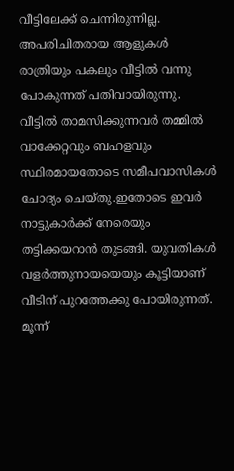വീട്ടിലേക്ക് ചെന്നിരുന്നില്ല. അപരിചിതരായ ആളുകൾ രാത്രിയും പകലും വീട്ടിൽ വന്നു പോകുന്നത് പതിവായിരുന്നു.
വീട്ടിൽ താമസിക്കുന്നവർ തമ്മിൽ വാക്കേറ്റവും ബഹളവും സ്ഥിരമായതോടെ സമീപവാസികൾ ചോദ്യം ചെയ്തു.ഇതോടെ ഇവർ നാട്ടുകാർക്ക് നേരെയും തട്ടിക്കയറാൻ തുടങ്ങി. യുവതികൾ വളർത്തുനായയെയും കൂട്ടിയാണ് വീടിന് പുറത്തേക്കു പോയിരുന്നത്.
മൂന്ന്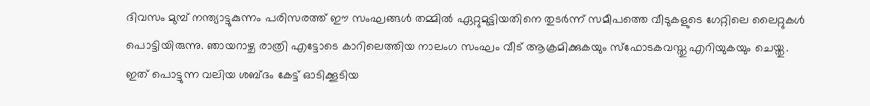ദിവസം മുമ്പ് നന്ത്യാട്ടുകുന്നം പരിസരത്ത് ഈ സംഘങ്ങൾ തമ്മിൽ ഏറ്റുമുട്ടിയതിനെ തുടർന്ന് സമീപത്തെ വീടുകളുടെ ഗേറ്റിലെ ലൈറ്റുകൾ പൊട്ടിയിരുന്നു. ഞായറാഴ്ച രാത്രി എട്ടോടെ കാറിലെത്തിയ നാലംഗ സംഘം വീട് ആക്രമിക്കുകയും സ്ഫോടകവസ്തു എറിയുകയും ചെയ്തു.
ഇത് പൊട്ടുന്ന വലിയ ശബ്ദം കേട്ട് ഓടിക്കൂടിയ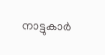നാട്ടുകാർ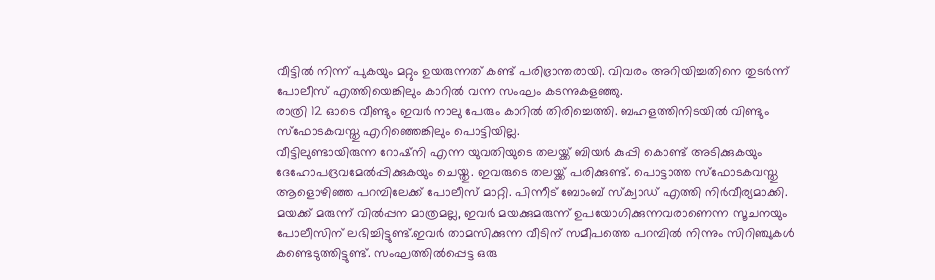വീട്ടിൽ നിന്ന് പുകയും മറ്റും ഉയരുന്നത് കണ്ട് പരിഭ്രാന്തരായി. വിവരം അറിയിച്ചതിനെ തുടർന്ന് പോലീസ് എത്തിയെങ്കിലും കാറിൽ വന്ന സംഘം കടന്നുകളഞ്ഞു.
രാത്രി 12 ഓടെ വീണ്ടും ഇവർ നാലു പേരും കാറിൽ തിരിച്ചെത്തി. ബഹളത്തിനിടയിൽ വിണ്ടും സ്ഫോടകവസ്തു എറിഞ്ഞെങ്കിലും പൊട്ടിയില്ല.
വീട്ടിലുണ്ടായിരുന്ന റോഷ്നി എന്ന യുവതിയുടെ തലയ്ക്ക് ബിയർ കുപ്പി കൊണ്ട് അടിക്കുകയും ദേഹോപദ്രവമേൽപ്പിക്കുകയും ചെയ്തു. ഇവരുടെ തലയ്ക്ക് പരിക്കുണ്ട്. പൊട്ടാത്ത സ്ഫോടകവസ്തു ആളൊഴിഞ്ഞ പറമ്പിലേക്ക് പോലീസ് മാറ്റി. പിന്നീട് ബോംബ് സ്ക്വാഡ് എത്തി നിർവീര്യമാക്കി.
മയക്ക് മരുന്ന് വിൽപ്പന മാത്രമല്ല, ഇവർ മയക്കുമരുന്ന് ഉപയോഗിക്കുന്നവരാണെന്ന സൂചനയും പോലീസിന് ലഭിച്ചിട്ടുണ്ട്.ഇവർ താമസിക്കുന്ന വീടിന് സമീപത്തെ പറമ്പിൽ നിന്നും സിറിഞ്ചുകൾ കണ്ടെടുത്തിട്ടുണ്ട്. സംഘത്തിൽപ്പെട്ട ഒരു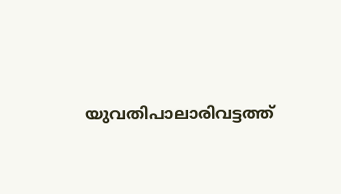യുവതിപാലാരിവട്ടത്ത്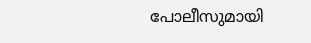പോലീസുമായി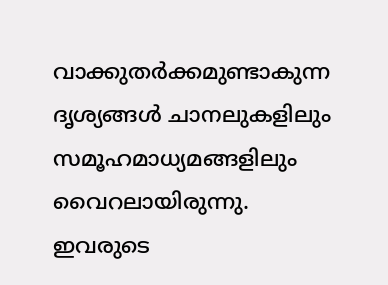വാക്കുതർക്കമുണ്ടാകുന്ന ദൃശ്യങ്ങൾ ചാനലുകളിലും സമൂഹമാധ്യമങ്ങളിലും വൈറലായിരുന്നു.
ഇവരുടെ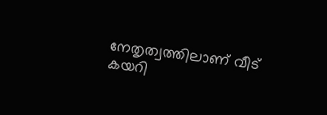നേതൃത്വത്തിലാണ് വീട് കയറി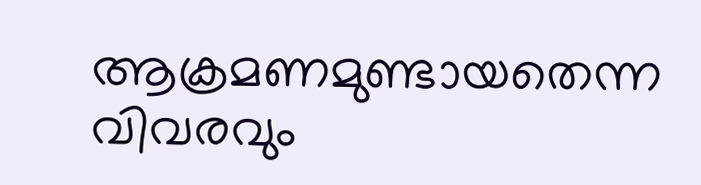ആക്രമണമുണ്ടായതെന്ന വിവരവും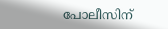പോലീസിന്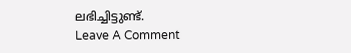ലഭിച്ചിട്ടുണ്ട്.
Leave A Comment